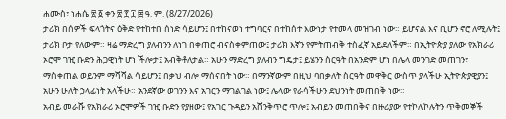ሐሙስ፣ ነሐሴ ፳ ፩ ቀን ፳ ፻ ፲ ፰ ዓ. ም. (8/27/2026)
ታሪክ በሰዎች ፍላጎትና ዕቅድ የተከተበ ሰነድ ሳይሆን፤ በተከናወነ ተግባርና በተከሰተ እውነታ የተመላ መዝገብ ነው። ይሆናል እና ቢሆን ኖሮ ለሚሉት፤ ታሪክ ቦታ የለውም። ዛሬ ማድረግ ያለብንን ለነገ በቀጠሮ ብናስቀምጠው፤ ታሪክ እኛን የምትጠብቅ ተስፈኛ አይደለችም። በኢትዮጵያ ያለው የአክራሪ ኦሮሞ ገዢ ቡድን ሕጋዊነት ሆነ ችሎታ፤ አብቅቶለታል። አሁን ማድረግ ያለብን ግዴታ፤ ይሄንን ስርዓት በአንድም ሆነ በሌላ መንገድ መጠገን፣ ማስቀጠል ወይንም ማሻሻል ሳይሆን፤ በቃህ ብሎ ማሰናበት ነው። በማንኛውም በዚህ ባበቃለት ስርዓት መዋቅር ውስጥ ያላችሁ ኢትዮጵያዊያን፤ አሁን ሁለት ኃላፊነት አላችሁ። አንደኛው ወገንን እና አገርን ማገልገል ነው፤ ሌላው የራሳችሁን ደህንነት መጠበቅ ነው።
አብይ መራሹ የአክራሪ ኦሮሞዎች ገዢ ቡድን የያዘው፤ የአገር ጉዳይን አሸንቅጥሮ ጥሎ፤ አብይን መጠበቅና በዙሪያው የተኮለኮሉትን ጥቅመኞች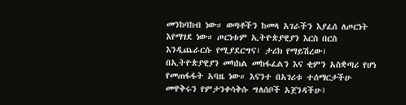መንከባከብ ነው። ወጣቶችን ከመላ አገራችን እያፈሰ ለጦርነት እየማገደ ነው። ጦርነቱም ኢትዮጵያዊያን እርስ በርስ እንዲጨራርሱ የሚያደርግና፣ ታሪክ የማይሽረው፣ በኢትዮጵያዊያን መካከል መከፋፈልን እና ቂምን አስቋጣሪ የሆነ የመጠፋፋት አባዜ ነው። እናንተ በአገሪቱ ተሰማርታችሁ መዋቅሩን የምታንቀሳቅሱ ግለሰቦች አጀንዳችሁ፤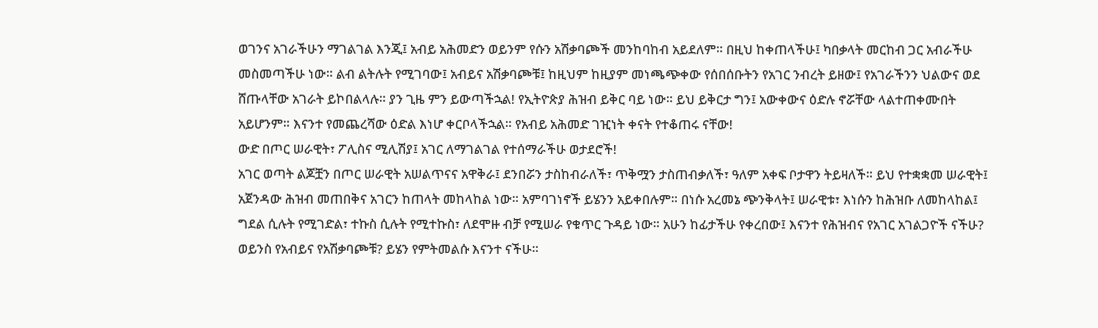ወገንና አገራችሁን ማገልገል እንጂ፤ አብይ አሕመድን ወይንም የሱን አሽቃባጮች መንከባከብ አይደለም። በዚህ ከቀጠላችሁ፤ ካበቃላት መርከብ ጋር አብራችሁ መስመጣችሁ ነው። ልብ ልትሉት የሚገባው፤ አብይና አሽቃባጮቹ፤ ከዚህም ከዚያም መነጫጭቀው የሰበሰቡትን የአገር ንብረት ይዘው፤ የአገራችንን ህልውና ወደ ሸጡላቸው አገራት ይኮበልላሉ። ያን ጊዜ ምን ይውጣችኋል! የኢትዮጵያ ሕዝብ ይቅር ባይ ነው። ይህ ይቅርታ ግን፤ አውቀውና ዕድሉ ኖሯቸው ላልተጠቀሙበት አይሆንም። እናንተ የመጨረሻው ዕድል እነሆ ቀርቦላችኋል። የአብይ አሕመድ ገዢነት ቀናት የተቆጠሩ ናቸው!
ውድ በጦር ሠራዊት፣ ፖሊስና ሚሊሽያ፤ አገር ለማገልገል የተሰማራችሁ ወታደሮች!
አገር ወጣት ልጆቿን በጦር ሠራዊት አሠልጥናና አዋቅራ፤ ደንበሯን ታስከብራለች፣ ጥቅሟን ታስጠብቃለች፣ ዓለም አቀፍ ቦታዋን ትይዛለች። ይህ የተቋቋመ ሠራዊት፤ አጀንዳው ሕዝብ መጠበቅና አገርን ከጠላት መከላከል ነው። አምባገነኖች ይሄንን አይቀበሉም። በነሱ አረመኔ ጭንቅላት፤ ሠራዊቱ፣ እነሱን ከሕዝቡ ለመከላከል፤ ግደል ሲሉት የሚገድል፣ ተኩስ ሲሉት የሚተኩስ፣ ለደሞዙ ብቻ የሚሠራ የቁጥር ጉዳይ ነው። አሁን ከፊታችሁ የቀረበው፤ እናንተ የሕዝብና የአገር አገልጋዮች ናችሁ? ወይንስ የአብይና የአሽቃባጮቹ? ይሄን የምትመልሱ እናንተ ናችሁ።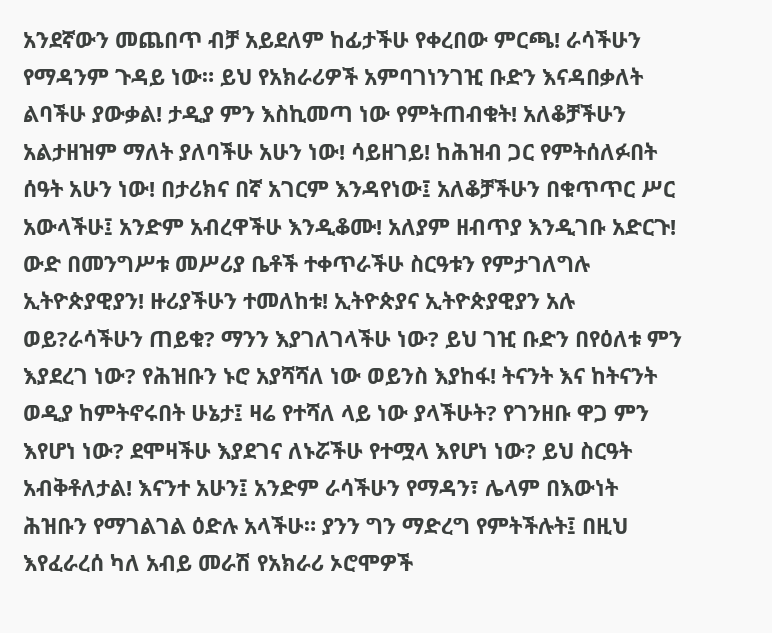አንደኛውን መጨበጥ ብቻ አይደለም ከፊታችሁ የቀረበው ምርጫ! ራሳችሁን የማዳንም ጉዳይ ነው። ይህ የአክራሪዎች አምባገነንገዢ ቡድን እናዳበቃለት ልባችሁ ያውቃል! ታዲያ ምን እስኪመጣ ነው የምትጠብቁት! አለቆቻችሁን አልታዘዝም ማለት ያለባችሁ አሁን ነው! ሳይዘገይ! ከሕዝብ ጋር የምትሰለፉበት ሰዓት አሁን ነው! በታሪክና በኛ አገርም እንዳየነው፤ አለቆቻችሁን በቁጥጥር ሥር አውላችሁ፤ አንድም አብረዋችሁ እንዲቆሙ! አለያም ዘብጥያ እንዲገቡ አድርጉ!
ውድ በመንግሥቱ መሥሪያ ቤቶች ተቀጥራችሁ ስርዓቱን የምታገለግሉ ኢትዮጵያዊያን! ዙሪያችሁን ተመለከቱ! ኢትዮጵያና ኢትዮጵያዊያን አሉ ወይ?ራሳችሁን ጠይቁ? ማንን እያገለገላችሁ ነው? ይህ ገዢ ቡድን በየዕለቱ ምን እያደረገ ነው? የሕዝቡን ኑሮ አያሻሻለ ነው ወይንስ እያከፋ! ትናንት እና ከትናንት ወዲያ ከምትኖሩበት ሁኔታ፤ ዛሬ የተሻለ ላይ ነው ያላችሁት? የገንዘቡ ዋጋ ምን እየሆነ ነው? ደሞዛችሁ እያደገና ለኑሯችሁ የተሟላ እየሆነ ነው? ይህ ስርዓት አብቅቶለታል! እናንተ አሁን፤ አንድም ራሳችሁን የማዳን፣ ሌላም በእውነት ሕዝቡን የማገልገል ዕድሉ አላችሁ። ያንን ግን ማድረግ የምትችሉት፤ በዚህ እየፈራረሰ ካለ አብይ መራሽ የአክራሪ ኦሮሞዎች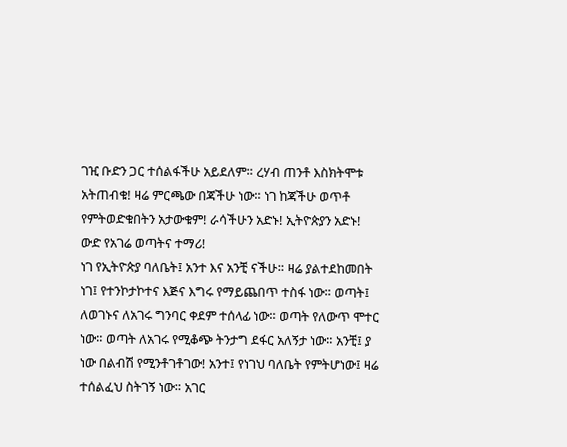ገዢ ቡድን ጋር ተሰልፋችሁ አይደለም። ረሃብ ጠንቶ እስክትሞቱ አትጠብቁ! ዛሬ ምርጫው በጃችሁ ነው። ነገ ከጃችሁ ወጥቶ የምትወድቁበትን አታውቁም! ራሳችሁን አድኑ! ኢትዮጵያን አድኑ!
ውድ የአገሬ ወጣትና ተማሪ!
ነገ የኢትዮጵያ ባለቤት፤ አንተ እና አንቺ ናችሁ። ዛሬ ያልተደከመበት ነገ፤ የተንኮታኮተና እጅና እግሩ የማይጨበጥ ተስፋ ነው። ወጣት፤ ለወገኑና ለአገሩ ግንባር ቀደም ተሰላፊ ነው። ወጣት የለውጥ ሞተር ነው። ወጣት ለአገሩ የሚቆጭ ትንታግ ደፋር አለኝታ ነው። አንቺ፤ ያ ነው በልብሽ የሚንቶገቶገው! አንተ፤ የነገህ ባለቤት የምትሆነው፤ ዛሬ ተሰልፈህ ስትገኝ ነው። አገር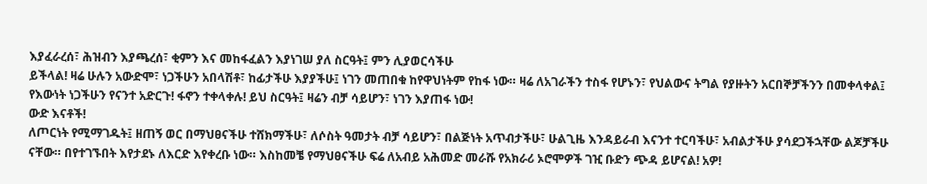እያፈራረሰ፣ ሕዝብን እያጫረሰ፣ ቂምን እና መከፋፈልን እያነገሠ ያለ ስርዓት፤ ምን ሊያወርሳችሁ
ይችላል! ዛሬ ሁሉን አውድሞ፣ ነጋችሁን አበላሽቶ፣ ከፊታችሁ እያያችሁ፤ ነገን መጠበቁ ከየዋህነትም የከፋ ነው። ዛሬ ለአገራችን ተስፋ የሆኑን፣ የህልውና ትግል የያዙትን አርበኞቻችንን በመቀላቀል፤ የእውነት ነጋችሁን የናንተ አድርጉ! ፋኖን ተቀላቀሉ! ይህ ስርዓት፤ ዛሬን ብቻ ሳይሆን፣ ነገን እያጠፋ ነው!
ውድ እናቶች!
ለጦርነት የሚማገዱት፤ ዘጠኝ ወር በማህፀናችሁ ተሸክማችሁ፣ ለሶስት ዓመታት ብቻ ሳይሆን፣ በልጅነት አጥብታችሁ፣ ሁልጊዜ እንዳይራብ እናንተ ተርባችሁ፣ አብልታችሁ ያሳደጋችኋቸው ልጆቻችሁ ናቸው። በየተገኙበት እየታደኑ ለእርድ እየቀረቡ ነው። እስከመቼ የማህፀናችሁ ፍሬ ለአብይ አሕመድ መራሹ የአክራሪ ኦሮሞዎች ገዢ ቡድን ጭዳ ይሆናል! አዎ!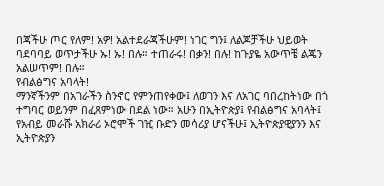በጃችሁ ጦር የለም! አዎ! አልተደራጃችሁም! ነገር ግን፤ ለልጆቻችሁ ህይወት ባደባባይ ወጥታችሁ ኡ! ኡ! በሉ። ተጠራሩ! በቃን! በሉ! ከጉያዬ አውጥቼ ልጄን አልሠጥም! በሉ።
የብልፅግና አባላት!
ማንኛችንም በአገራችን ስንኖር የምንጠየቀው፤ ለወገን እና ለአገር ባበረከትነው በጎ ተግባር ወይንም በፈጸምነው በደል ነው። አሁን በኢትዮጵያ፤ የብልፅግና አባላት፤ የአብይ መራሹ አክራሪ ኦሮሞች ገዢ ቡድን መሳሪያ ሆናችሁ፤ ኢትዮጵያዊያንን እና ኢትዮጵያን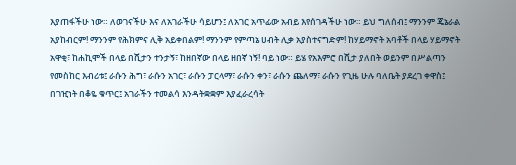እያጠፋችሁ ነው። ለወገናችሁ እና ለአገራችሁ ሳይሆን፤ ለአገር አጥፊው አብይ እየሰገዳችሁ ነው። ይህ ግለሰብ፤ ማንንም ጄኔራል አያከብርም! ማንንም የሕክምና ሊቅ አይቀበልም! ማንንም የምጣኔ ሀብት ሊቃ አያስተናግድም! ከሃይማኖት አባቶች በላይ ሃይማኖት አዋቂ፣ ከሐኪሞች በላይ በሺታን ተንታኝ፣ ከዘበኛው በላይ ዘበኛ ነኝ! ባይ ነው። ይሄ የአእምሮ በሺታ ያለበት ወይንም በሥልጣን የመስከር እብሪቱ፤ ራሱን ሕግ፣ ራሱን አገር፣ ራሱን ፓርላማ፣ ራሱን ቀን፣ ራሱን ጨለማ፣ ራሱን የጊዜ ሁሉ ባለቤት ያደረገ ቀዋስ፤ በገዢነት በቆዬ ቁጥር፤ አገራችን ተመልሳ እንዳትቋቋም እያፈራረሳት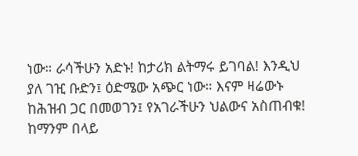ነው። ራሳችሁን አድኑ! ከታሪክ ልትማሩ ይገባል! እንዲህ ያለ ገዢ ቡድን፤ ዕድሜው አጭር ነው። እናም ዛሬውኑ ከሕዝብ ጋር በመወገን፤ የአገራችሁን ህልውና አስጠብቁ! ከማንም በላይ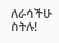ለራሳችሁ ስትሉ!